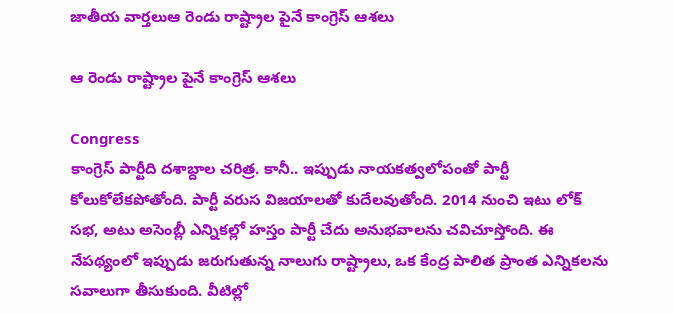జాతీయ వార్తలుఆ రెండు రాష్ట్రాల పైనే కాంగ్రెస్‌ ఆశలు

ఆ రెండు రాష్ట్రాల పైనే కాంగ్రెస్‌ ఆశలు

Congress
కాంగ్రెస్‌ పార్టీది దశాబ్దాల చరిత్ర. కానీ.. ఇప్పుడు నాయకత్వలోపంతో పార్టీ కోలుకోలేకపోతోంది. పార్టీ వరుస విజయాలతో కుదేలవుతోంది. 2014 నుంచి ఇటు లోక్ సభ, అటు అసెంబ్లీ ఎన్నికల్లో హస్తం పార్టీ చేదు అనుభవాలను చవిచూస్తోంది. ఈ నేపథ్యంలో ఇప్పుడు జరుగుతున్న నాలుగు రాష్ట్రాలు, ఒక కేంద్ర పాలిత ప్రాంత ఎన్నికలను సవాలుగా తీసుకుంది. వీటిల్లో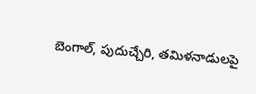బెంగాల్, పుదుచ్చేరి, తమిళనాడులపై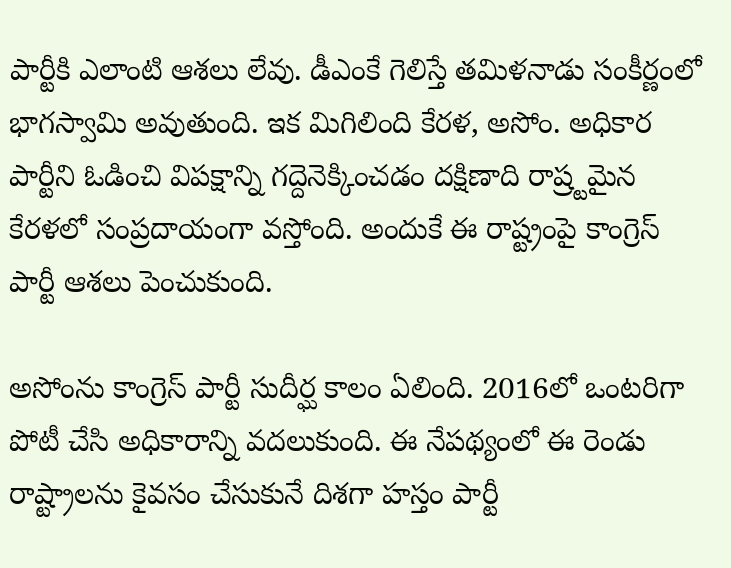పార్టీకి ఎలాంటి ఆశలు లేవు. డీఎంకే గెలిస్తే తమిళనాడు సంకీర్ణంలో భాగస్వామి అవుతుంది. ఇక మిగిలింది కేరళ, అసోం. అధికార పార్టీని ఓడించి విపక్షాన్ని గద్దెనెక్కించడం దక్షిణాది రాష్ర్టమైన కేరళలో సంప్రదాయంగా వస్తోంది. అందుకే ఈ రాష్ట్రంపై కాంగ్రెస్‌ పార్టీ ఆశలు పెంచుకుంది.

అసోంను కాంగ్రెస్‌ పార్టీ సుదీర్ఘ కాలం ఏలింది. 2016లో ఒంటరిగా పోటీ చేసి అధికారాన్ని వదలుకుంది. ఈ నేపథ్యంలో ఈ రెండు రాష్ట్రాలను కైవసం చేసుకునే దిశగా హస్తం పార్టీ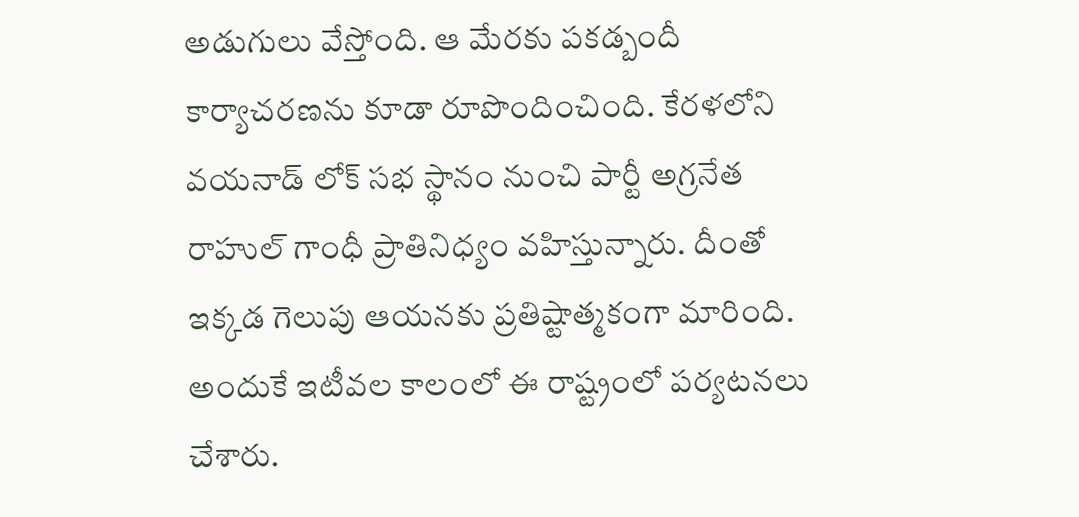అడుగులు వేస్తోంది. ఆ మేరకు పకడ్బందీ కార్యాచరణను కూడా రూపొందించింది. కేరళలోని వయనాడ్ లోక్ సభ స్థానం నుంచి పార్టీ అగ్రనేత రాహుల్ గాంధీ ప్రాతినిధ్యం వహిస్తున్నారు. దీంతో ఇక్కడ గెలుపు ఆయనకు ప్రతిష్టాత్మకంగా మారింది. అందుకే ఇటీవల కాలంలో ఈ రాష్ట్రంలో పర్యటనలు చేశారు.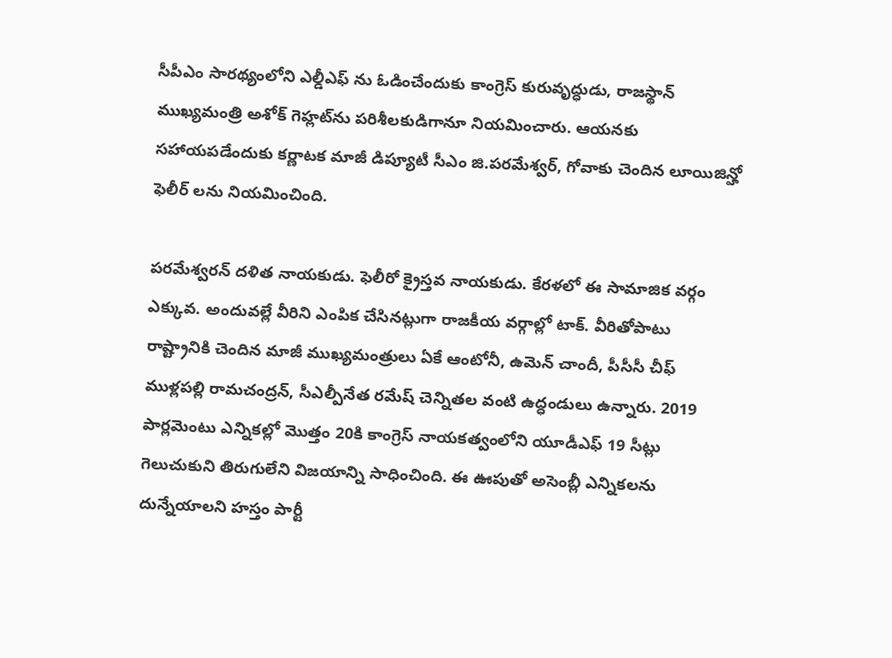సీపీఎం సారథ్యంలోని ఎల్డీఎఫ్ ను ఓడించేందుకు కాంగ్రెస్ కురువృద్ధుడు, రాజస్థాన్ ముఖ్యమంత్రి అశోక్ గెహ్లట్‌ను పరిశీలకుడిగానూ నియమించారు. ఆయనకు సహాయపడేందుకు కర్ణాటక మాజీ డిప్యూటీ సీఎం జి.పరమేశ్వర్, గోవాకు చెందిన లూయిజిన్హో ఫెలీర్ లను నియమించింది.

పరమేశ్వరన్ దళిత నాయకుడు. ఫెలీరో క్రైస్తవ నాయకుడు. కేరళలో ఈ సామాజిక వర్గం ఎక్కువ. అందువల్లే వీరిని ఎంపిక చేసినట్లుగా రాజకీయ వర్గాల్లో టాక్‌. వీరితోపాటు రాష్ట్రానికి చెందిన మాజీ ముఖ్యమంత్రులు ఏకే ఆంటోనీ, ఉమెన్ చాందీ, పీసీసీ చీఫ్ ముళ్లపల్లి రామచంద్రన్, సీఎల్పీనేత రమేష్ చెన్నితల వంటి ఉద్ధండులు ఉన్నారు. 2019 పార్లమెంటు ఎన్నికల్లో మొత్తం 20కి కాంగ్రెస్ నాయకత్వంలోని యూడీఎఫ్ 19 సీట్లు గెలుచుకుని తిరుగులేని విజయాన్ని సాధించింది. ఈ ఊపుతో అసెంబ్లీ ఎన్నికలను దున్నేయాలని హస్తం పార్టీ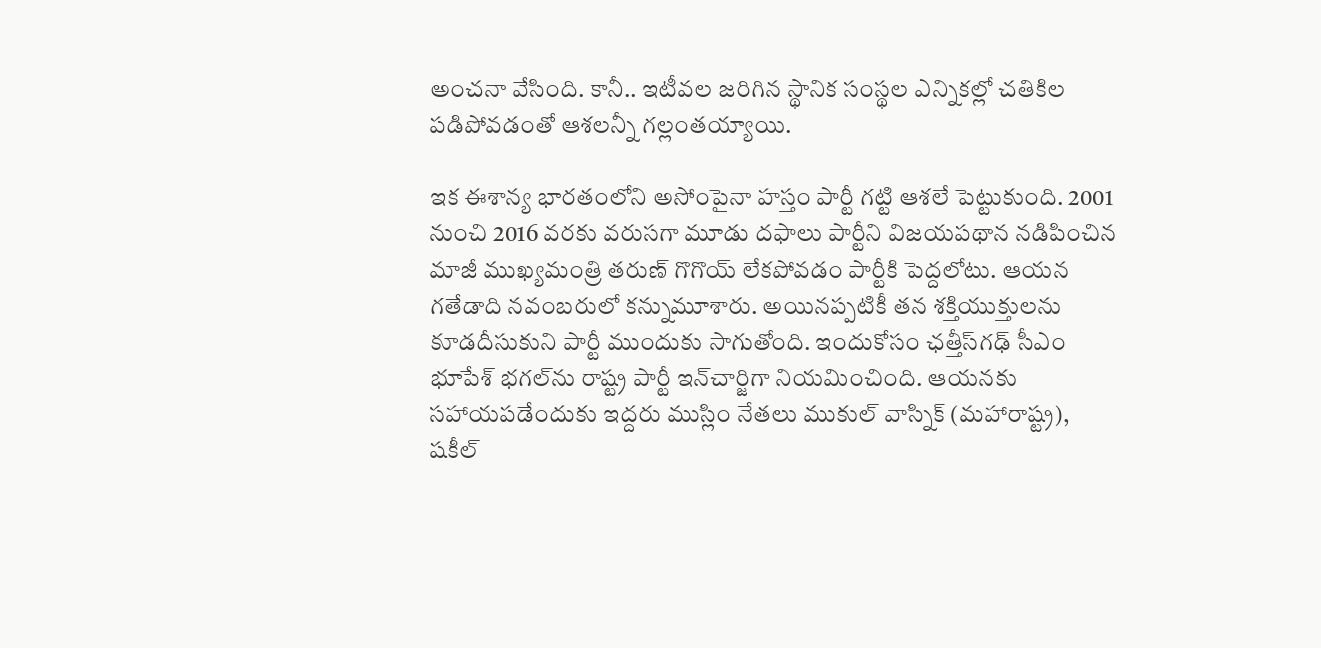అంచనా వేసింది. కానీ.. ఇటీవల జరిగిన స్థానిక సంస్థల ఎన్నికల్లో చతికిల పడిపోవడంతో ఆశలన్నీ గల్లంతయ్యాయి.

ఇక ఈశాన్య భారతంలోని అసోంపైనా హస్తం పార్టీ గట్టి ఆశలే పెట్టుకుంది. 2001 నుంచి 2016 వరకు వరుసగా మూడు దఫాలు పార్టీని విజయపథాన నడిపించిన మాజీ ముఖ్యమంత్రి తరుణ్ గొగొయ్ లేకపోవడం పార్టీకి పెద్దలోటు. ఆయన గతేడాది నవంబరులో కన్నుమూశారు. అయినప్పటికీ తన శక్తియుక్తులను కూడదీసుకుని పార్టీ ముందుకు సాగుతోంది. ఇందుకోసం ఛత్తీస్‌గఢ్ సీఎం భూపేశ్ భగల్‌ను రాష్ట్ర పార్టీ ఇన్‌చార్జిగా నియమించింది. ఆయనకు సహాయపడేందుకు ఇద్దరు ముస్లిం నేతలు ముకుల్ వాస్నిక్ (మహారాష్ట్ర), షకీల్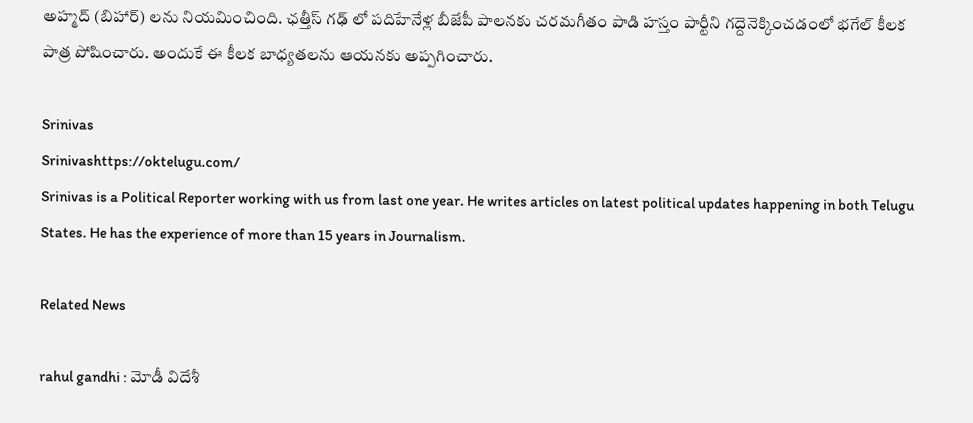అహ్మద్ (బిహార్) లను నియమించింది. ఛత్తీస్ గఢ్ లో పదిహేనేళ్ల బీజేపీ పాలనకు చరమగీతం పాడి హస్తం పార్టీని గద్దెనెక్కించడంలో భగేల్ కీలక పాత్ర పోషించారు. అందుకే ఈ కీలక బాధ్యతలను ఆయనకు అప్పగించారు.

Srinivas
Srinivashttps://oktelugu.com/
Srinivas is a Political Reporter working with us from last one year. He writes articles on latest political updates happening in both Telugu States. He has the experience of more than 15 years in Journalism.

Related News

rahul gandhi : మోడీ విదేశీ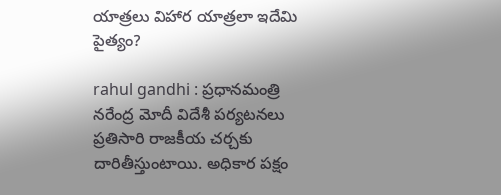యాత్రలు విహార యాత్రలా ఇదేమి పైత్యం?

rahul gandhi : ప్రధానమంత్రి నరేంద్ర మోదీ విదేశీ పర్యటనలు ప్రతిసారి రాజకీయ చర్చకు దారితీస్తుంటాయి. అధికార పక్షం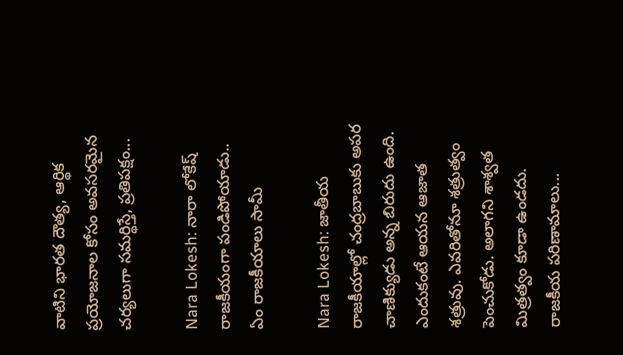వాటిని భారత దౌత్య, ఆర్థిక ప్రయోజనాల కోసం అవసరమైన చర్యలుగా సమర్థిస్తే, ప్రతిపక్షం...

Nara Lokesh: నారా లోకేష్ రాజకీయంగా పండిపోయాడు.. ఏం రాజకీయాలు సామీ

Nara Lokesh: జాతీయ రాజకీయాల్లో చంద్రబాబుకు అపర చాణిక్యుడు అన్న బిరుదు ఉంది. ఎందుకంటే ఆయన ఆజాత శత్రువు. ఎవరితోనూ శత్రుత్వం పెంచుకోడు. అలాగని శాశ్వత మిత్రత్వం కూడా ఉండదు. రాజకీయ పరిణామాలు...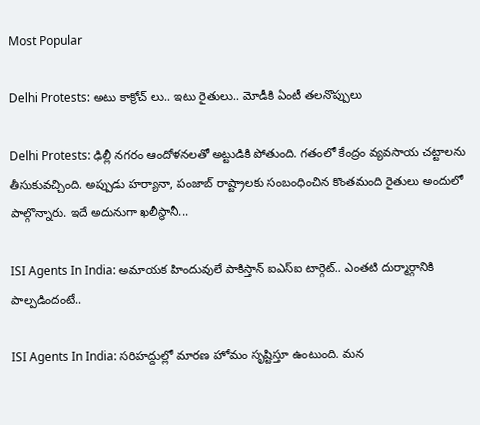Most Popular

Delhi Protests: అటు కాక్రోచ్ లు.. ఇటు రైతులు.. మోడీకి ఏంటీ తలనొప్పులు

Delhi Protests: ఢిల్లీ నగరం ఆందోళనలతో అట్టుడికి పోతుంది. గతంలో కేంద్రం వ్యవసాయ చట్టాలను తీసుకువచ్చింది. అప్పుడు హర్యానా, పంజాబ్ రాష్ట్రాలకు సంబంధించిన కొంతమంది రైతులు అందులో పాల్గొన్నారు. ఇదే అదునుగా ఖలీస్థానీ...

ISI Agents In India: అమాయక హిందువులే పాకిస్తాన్ ఐఎస్ఐ టార్గెట్.. ఎంతటి దుర్మార్గానికి పాల్పడిందంటే..

ISI Agents In India: సరిహద్దుల్లో మారణ హోమం సృష్టిస్తూ ఉంటుంది. మన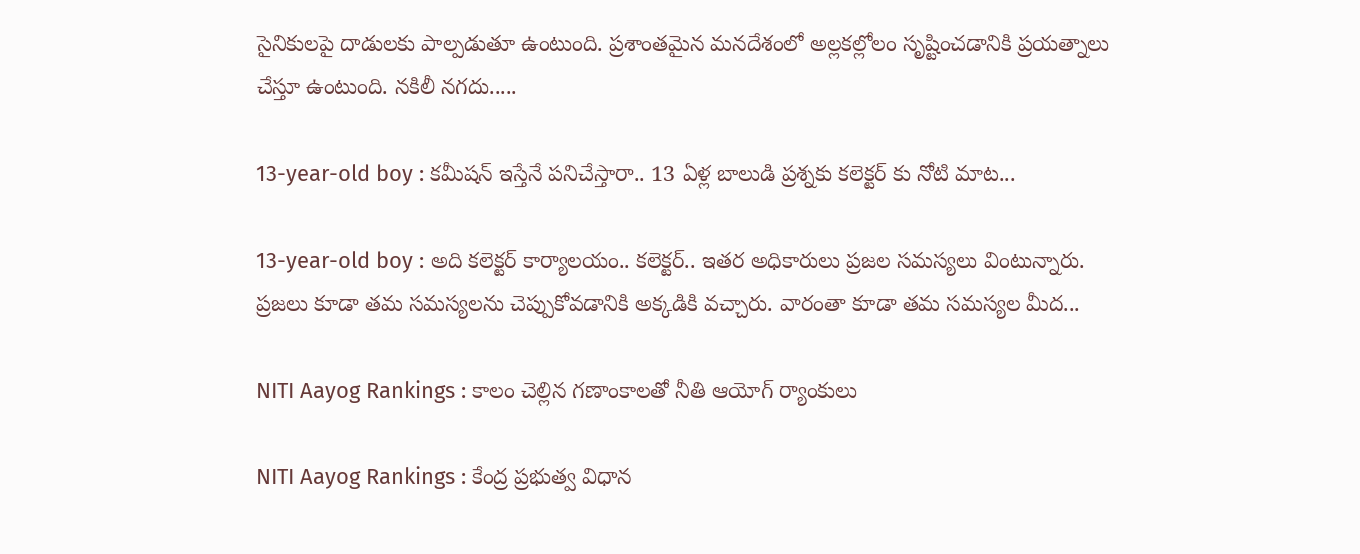సైనికులపై దాడులకు పాల్పడుతూ ఉంటుంది. ప్రశాంతమైన మనదేశంలో అల్లకల్లోలం సృష్టించడానికి ప్రయత్నాలు చేస్తూ ఉంటుంది. నకిలీ నగదు.....

13-year-old boy : కమీషన్ ఇస్తేనే పనిచేస్తారా.. 13 ఏళ్ల బాలుడి ప్రశ్నకు కలెక్టర్ కు నోటి మాట...

13-year-old boy : అది కలెక్టర్ కార్యాలయం.. కలెక్టర్.. ఇతర అధికారులు ప్రజల సమస్యలు వింటున్నారు. ప్రజలు కూడా తమ సమస్యలను చెప్పుకోవడానికి అక్కడికి వచ్చారు. వారంతా కూడా తమ సమస్యల మీద...

NITI Aayog Rankings : కాలం చెల్లిన గణాంకాలతో నీతి ఆయోగ్ ర్యాంకులు

NITI Aayog Rankings : కేంద్ర ప్రభుత్వ విధాన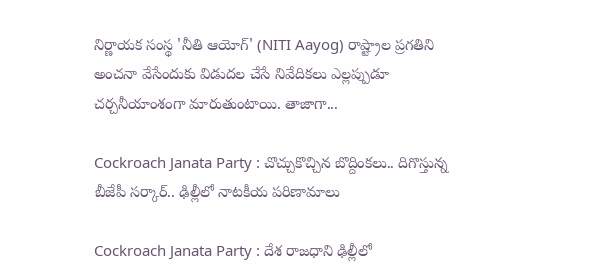నిర్ణాయక సంస్థ 'నీతి ఆయోగ్' (NITI Aayog) రాష్ట్రాల ప్రగతిని అంచనా వేసేందుకు విడుదల చేసే నివేదికలు ఎల్లప్పుడూ చర్చనీయాంశంగా మారుతుంటాయి. తాజాగా...

Cockroach Janata Party : చొచ్చుకొచ్చిన బొద్దింకలు.. దిగొస్తున్న బీజేపీ సర్కార్.. ఢిల్లీలో నాటకీయ పరిణామాలు

Cockroach Janata Party : దేశ రాజధాని ఢిల్లీలో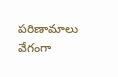పరిణామాలు వేగంగా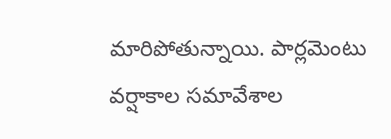మారిపోతున్నాయి. పార్లమెంటు వర్షాకాల సమావేశాల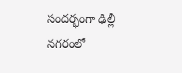సందర్భంగా ఢిల్లీ నగరంలో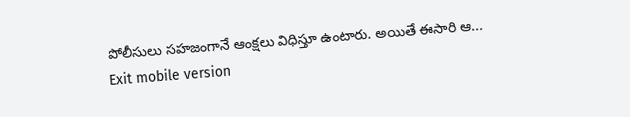పోలీసులు సహజంగానే ఆంక్షలు విధిస్తూ ఉంటారు. అయితే ఈసారి ఆ...
Exit mobile version